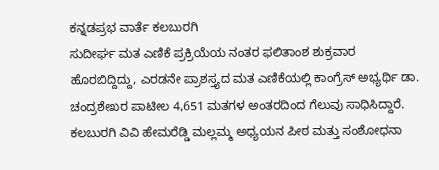ಕನ್ನಡಪ್ರಭ ವಾರ್ತೆ ಕಲಬುರಗಿ
ಸುದೀರ್ಘ ಮತ ಎಣಿಕೆ ಪ್ರಕ್ರಿಯೆಯ ನಂತರ ಫಲಿತಾಂಶ ಶುಕ್ರವಾರ ಹೊರಬಿದ್ದಿದ್ದು, ಎರಡನೇ ಪ್ರಾಶಸ್ತ್ಯದ ಮತ ಎಣಿಕೆಯಲ್ಲಿ ಕಾಂಗ್ರೆಸ್ ಅಭ್ಯರ್ಥಿ ಡಾ. ಚಂದ್ರಶೇಖರ ಪಾಟೀಲ 4,651 ಮತಗಳ ಅಂತರದಿಂದ ಗೆಲುವು ಸಾಧಿಸಿದ್ದಾರೆ.
ಕಲಬುರಗಿ ವಿವಿ ಹೇಮರೆಡ್ಡಿ ಮಲ್ಲಮ್ಮ ಅಧ್ಯಯನ ಪೀಠ ಮತ್ತು ಸಂಶೋಧನಾ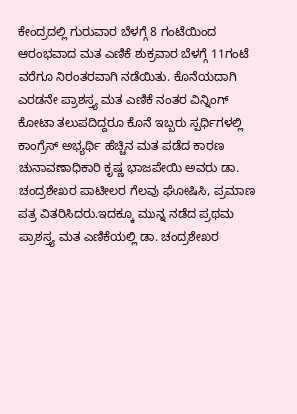ಕೇಂದ್ರದಲ್ಲಿ ಗುರುವಾರ ಬೆಳಗ್ಗೆ 8 ಗಂಟೆಯಿಂದ ಆರಂಭವಾದ ಮತ ಎಣಿಕೆ ಶುಕ್ರವಾರ ಬೆಳಗ್ಗೆ 11ಗಂಟೆ ವರೆಗೂ ನಿರಂತರವಾಗಿ ನಡೆಯಿತು. ಕೊನೆಯದಾಗಿ ಎರಡನೇ ಪ್ರಾಶಸ್ತ್ಯ ಮತ ಎಣಿಕೆ ನಂತರ ವಿನ್ನಿಂಗ್ ಕೋಟಾ ತಲುಪದಿದ್ದರೂ ಕೊನೆ ಇಬ್ಬರು ಸ್ಪರ್ಧಿಗಳಲ್ಲಿ ಕಾಂಗ್ರೆಸ್ ಅಭ್ಯರ್ಥಿ ಹೆಚ್ಚಿನ ಮತ ಪಡೆದ ಕಾರಣ ಚುನಾವಣಾಧಿಕಾರಿ ಕೃಷ್ಣ ಭಾಜಪೇಯಿ ಅವರು ಡಾ. ಚಂದ್ರಶೇಖರ ಪಾಟೀಲರ ಗೆಲವು ಘೋಷಿಸಿ, ಪ್ರಮಾಣ ಪತ್ರ ವಿತರಿಸಿದರು.ಇದಕ್ಕೂ ಮುನ್ನ ನಡೆದ ಪ್ರಥಮ ಪ್ರಾಶಸ್ತ್ಯ ಮತ ಎಣಿಕೆಯಲ್ಲಿ ಡಾ. ಚಂದ್ರಶೇಖರ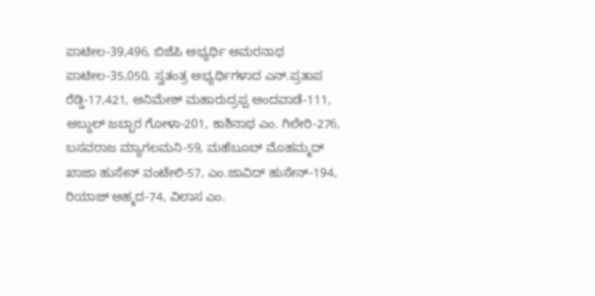ಪಾಟೀಲ-39,496, ಬಿಜೆಪಿ ಅಭ್ಯರ್ಥಿ ಅಮರನಾಥ ಪಾಟೀಲ-35,050, ಸ್ವತಂತ್ರ ಅಭ್ಯರ್ಥಿಗಳಾದ ಎನ್.ಪ್ರತಾಪ ರೆಡ್ಡಿ-17,421, ಅನಿಮೇಶ್ ಮಹಾರುದ್ರಪ್ಪ ಅಂದವಾಡೆ-111, ಅಬ್ದುಲ್ ಜಬ್ಬಾರ ಗೋಳಾ-201, ಕಾಶಿನಾಥ ಎಂ. ಗಿಲೇರಿ-276, ಬಸವರಾಜ ಮ್ಯಾಗಲಮನಿ-59, ಮಹೆಬೂಬ್ ಮೊಹಮ್ಮದ್ ಖಾಜಾ ಹುಸೇನ್ ವಂಟೇಲಿ-57, ಎಂ.ಜಾವಿದ್ ಹುಸೇನ್-194, ರಿಯಾಜ್ ಅಹ್ಮದ-74, ವಿಲಾಸ ಎಂ.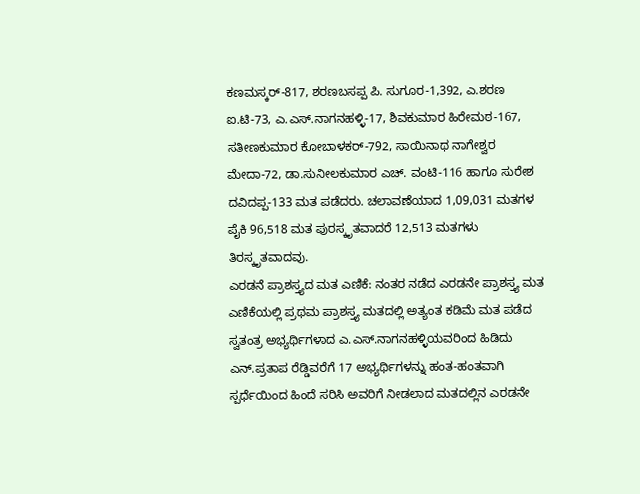ಕಣಮಸ್ಕರ್-817, ಶರಣಬಸಪ್ಪ ಪಿ. ಸುಗೂರ-1,392, ಎ.ಶರಣ ಐ.ಟಿ-73, ಎ.ಎಸ್.ನಾಗನಹಳ್ಳಿ-17, ಶಿವಕುಮಾರ ಹಿರೇಮಠ-167, ಸತೀಣಕುಮಾರ ಕೋಬಾಳಕರ್-792, ಸಾಯಿನಾಥ ನಾಗೇಶ್ವರ ಮೇದಾ-72, ಡಾ.ಸುನೀಲಕುಮಾರ ಎಚ್. ವಂಟಿ-116 ಹಾಗೂ ಸುರೇಶ ದವಿದಪ್ಪ-133 ಮತ ಪಡೆದರು. ಚಲಾವಣೆಯಾದ 1,09,031 ಮತಗಳ ಪೈಕಿ 96,518 ಮತ ಪುರಸ್ಕೃತವಾದರೆ 12,513 ಮತಗಳು ತಿರಸ್ಕೃತವಾದವು.
ಎರಡನೆ ಪ್ರಾಶಸ್ತ್ಯದ ಮತ ಎಣಿಕೆ: ನಂತರ ನಡೆದ ಎರಡನೇ ಪ್ರಾಶಸ್ತ್ಯ ಮತ ಎಣಿಕೆಯಲ್ಲಿ ಪ್ರಥಮ ಪ್ರಾಶಸ್ತ್ಯ ಮತದಲ್ಲಿ ಅತ್ಯಂತ ಕಡಿಮೆ ಮತ ಪಡೆದ ಸ್ವತಂತ್ರ ಅಭ್ಯರ್ಥಿಗಳಾದ ಎ.ಎಸ್.ನಾಗನಹಳ್ಳಿಯವರಿಂದ ಹಿಡಿದು ಎನ್.ಪ್ರತಾಪ ರೆಡ್ಡಿವರೆಗೆ 17 ಅಭ್ಯರ್ಥಿಗಳನ್ನು ಹಂತ-ಹಂತವಾಗಿ ಸ್ಪರ್ಧೆಯಿಂದ ಹಿಂದೆ ಸರಿಸಿ ಅವರಿಗೆ ನೀಡಲಾದ ಮತದಲ್ಲಿನ ಎರಡನೇ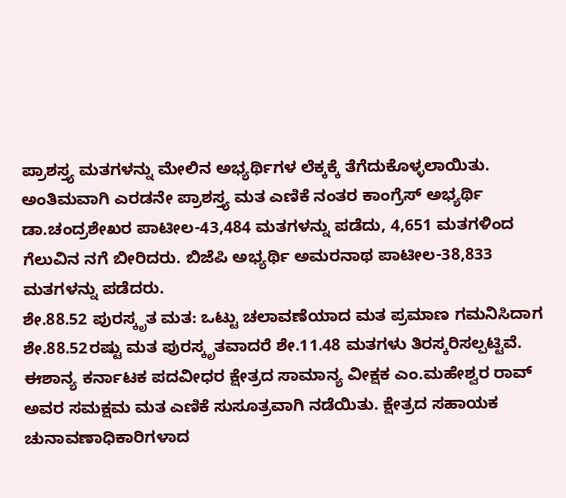ಪ್ರಾಶಸ್ತ್ಯ ಮತಗಳನ್ನು ಮೇಲಿನ ಅಭ್ಯರ್ಥಿಗಳ ಲೆಕ್ಕಕ್ಕೆ ತೆಗೆದುಕೊಳ್ಳಲಾಯಿತು.
ಅಂತಿಮವಾಗಿ ಎರಡನೇ ಪ್ರಾಶಸ್ತ್ಯ ಮತ ಎಣಿಕೆ ನಂತರ ಕಾಂಗ್ರೆಸ್ ಅಭ್ಯರ್ಥಿ ಡಾ.ಚಂದ್ರಶೇಖರ ಪಾಟೀಲ-43,484 ಮತಗಳನ್ನು ಪಡೆದು, 4,651 ಮತಗಳಿಂದ ಗೆಲುವಿನ ನಗೆ ಬೀರಿದರು. ಬಿಜೆಪಿ ಅಭ್ಯರ್ಥಿ ಅಮರನಾಥ ಪಾಟೀಲ-38,833 ಮತಗಳನ್ನು ಪಡೆದರು.
ಶೇ.88.52 ಪುರಸ್ಕೃತ ಮತ: ಒಟ್ಟು ಚಲಾವಣೆಯಾದ ಮತ ಪ್ರಮಾಣ ಗಮನಿಸಿದಾಗ ಶೇ.88.52ರಷ್ಟು ಮತ ಪುರಸ್ಕೃತವಾದರೆ ಶೇ.11.48 ಮತಗಳು ತಿರಸ್ಕರಿಸಲ್ಪಟ್ಟಿವೆ.
ಈಶಾನ್ಯ ಕರ್ನಾಟಕ ಪದವೀಧರ ಕ್ಷೇತ್ರದ ಸಾಮಾನ್ಯ ವೀಕ್ಷಕ ಎಂ.ಮಹೇಶ್ವರ ರಾವ್ ಅವರ ಸಮಕ್ಷಮ ಮತ ಎಣಿಕೆ ಸುಸೂತ್ರವಾಗಿ ನಡೆಯಿತು. ಕ್ಷೇತ್ರದ ಸಹಾಯಕ ಚುನಾವಣಾಧಿಕಾರಿಗಳಾದ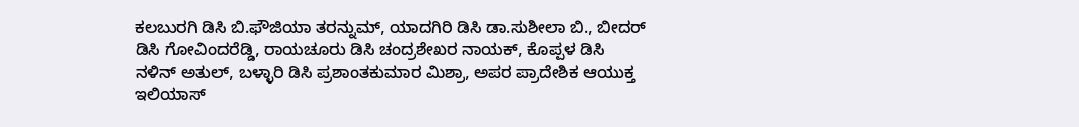ಕಲಬುರಗಿ ಡಿಸಿ ಬಿ.ಫೌಜಿಯಾ ತರನ್ನುಮ್, ಯಾದಗಿರಿ ಡಿಸಿ ಡಾ.ಸುಶೀಲಾ ಬಿ., ಬೀದರ್ ಡಿಸಿ ಗೋವಿಂದರೆಡ್ಡಿ, ರಾಯಚೂರು ಡಿಸಿ ಚಂದ್ರಶೇಖರ ನಾಯಕ್, ಕೊಪ್ಪಳ ಡಿಸಿ ನಳಿನ್ ಅತುಲ್, ಬಳ್ಳಾರಿ ಡಿಸಿ ಪ್ರಶಾಂತಕುಮಾರ ಮಿಶ್ರಾ, ಅಪರ ಪ್ರಾದೇಶಿಕ ಆಯುಕ್ತ ಇಲಿಯಾಸ್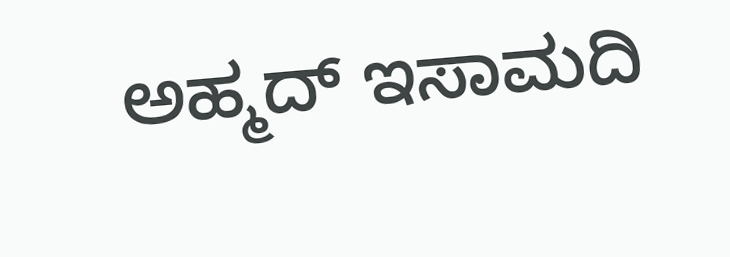ಅಹ್ಮದ್ ಇಸಾಮದಿ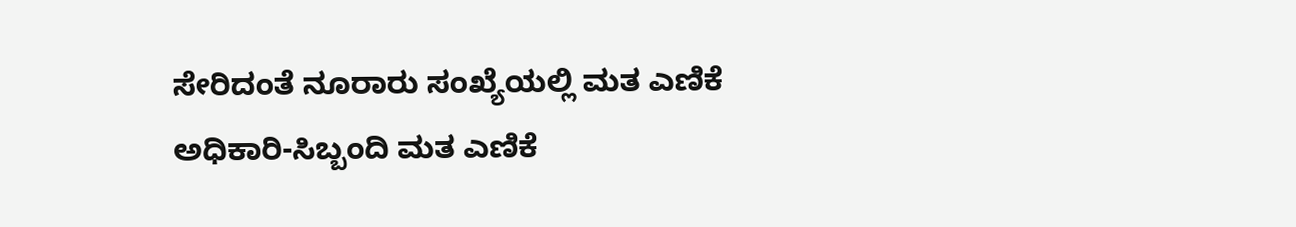ಸೇರಿದಂತೆ ನೂರಾರು ಸಂಖ್ಯೆಯಲ್ಲಿ ಮತ ಎಣಿಕೆ ಅಧಿಕಾರಿ-ಸಿಬ್ಬಂದಿ ಮತ ಎಣಿಕೆ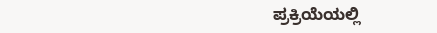ಪ್ರಕ್ರಿಯೆಯಲ್ಲಿ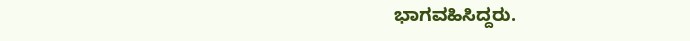ಭಾಗವಹಿಸಿದ್ದರು.